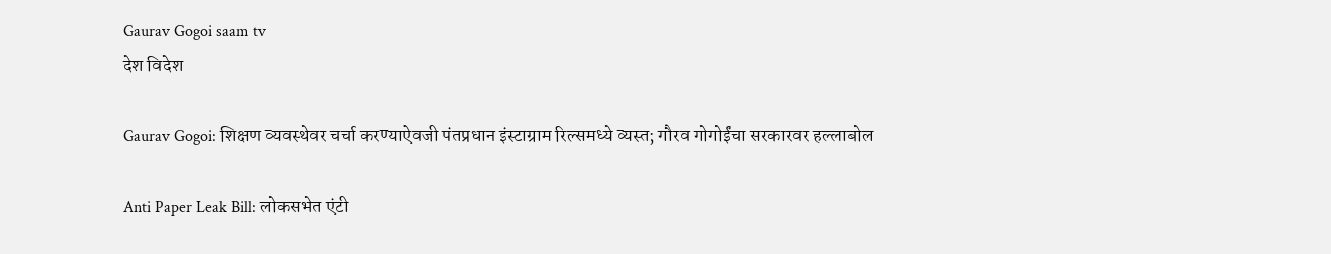Gaurav Gogoi saam tv
देश विदेश

Gaurav Gogoi: शिक्षण व्यवस्थेवर चर्चा करण्याऐवजी पंतप्रधान इंस्टाग्राम रिल्समध्ये व्यस्त; गौरव गोगोईंचा सरकारवर हल्लाबोल

Anti Paper Leak Bill: लोकसभेत एंटी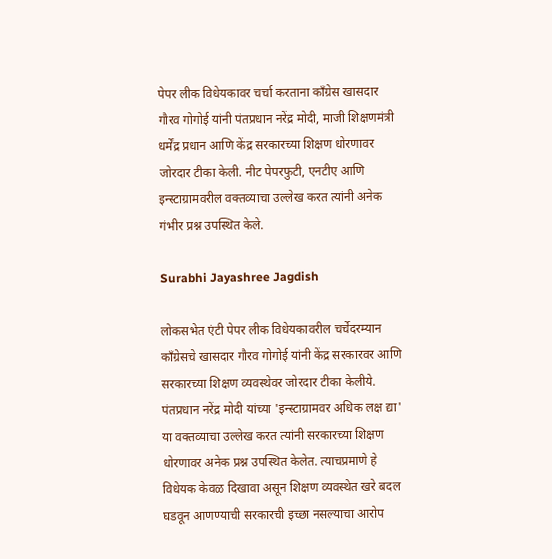पेपर लीक विधेयकावर चर्चा करताना काँग्रेस खासदार गौरव गोगोई यांनी पंतप्रधान नरेंद्र मोदी, माजी शिक्षणमंत्री धर्मेंद्र प्रधान आणि केंद्र सरकारच्या शिक्षण धोरणावर जोरदार टीका केली. नीट पेपरफुटी, एनटीए आणि इन्स्टाग्रामवरील वक्तव्याचा उल्लेख करत त्यांनी अनेक गंभीर प्रश्न उपस्थित केले.

Surabhi Jayashree Jagdish

लोकसभेत एंटी पेपर लीक विधेयकावरील चर्चेदरम्यान काँग्रेसचे खासदार गौरव गोगोई यांनी केंद्र सरकारवर आणि सरकारच्या शिक्षण व्यवस्थेवर जोरदार टीका केलीये. पंतप्रधान नरेंद्र मोदी यांच्या 'इन्स्टाग्रामवर अधिक लक्ष द्या' या वक्तव्याचा उल्लेख करत त्यांनी सरकारच्या शिक्षण धोरणावर अनेक प्रश्न उपस्थित केलेत. त्याचप्रमाणे हे विधेयक केवळ दिखावा असून शिक्षण व्यवस्थेत खरे बदल घडवून आणण्याची सरकारची इच्छा नसल्याचा आरोप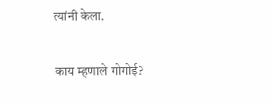त्यांनी केला.

काय म्हणाले गोगोई?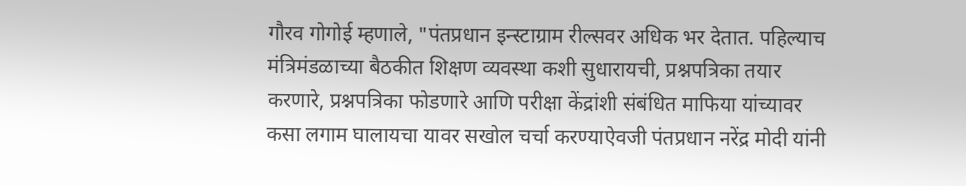गौरव गोगोई म्हणाले, "पंतप्रधान इन्स्टाग्राम रील्सवर अधिक भर देतात. पहिल्याच मंत्रिमंडळाच्या बैठकीत शिक्षण व्यवस्था कशी सुधारायची, प्रश्नपत्रिका तयार करणारे, प्रश्नपत्रिका फोडणारे आणि परीक्षा केंद्रांशी संबंधित माफिया यांच्यावर कसा लगाम घालायचा यावर सखोल चर्चा करण्याऐवजी पंतप्रधान नरेंद्र मोदी यांनी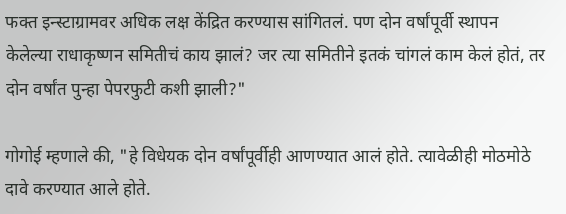फक्त इन्स्टाग्रामवर अधिक लक्ष केंद्रित करण्यास सांगितलं. पण दोन वर्षांपूर्वी स्थापन केलेल्या राधाकृष्णन समितीचं काय झालं? जर त्या समितीने इतकं चांगलं काम केलं होतं, तर दोन वर्षांत पुन्हा पेपरफुटी कशी झाली?"

गोगोई म्हणाले की, "हे विधेयक दोन वर्षांपूर्वीही आणण्यात आलं होते. त्यावेळीही मोठमोठे दावे करण्यात आले होते.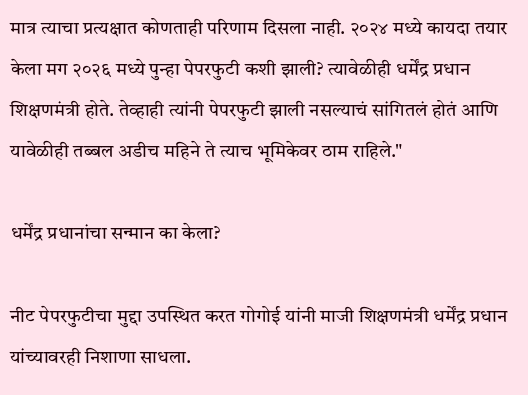मात्र त्याचा प्रत्यक्षात कोणताही परिणाम दिसला नाही. २०२४ मध्ये कायदा तयार केला मग २०२६ मध्ये पुन्हा पेपरफुटी कशी झाली? त्यावेळीही धर्मेंद्र प्रधान शिक्षणमंत्री होते. तेव्हाही त्यांनी पेपरफुटी झाली नसल्याचं सांगितलं होतं आणि यावेळीही तब्बल अडीच महिने ते त्याच भूमिकेवर ठाम राहिले."

धर्मेंद्र प्रधानांचा सन्मान का केला?

नीट पेपरफुटीचा मुद्दा उपस्थित करत गोगोई यांनी माजी शिक्षणमंत्री धर्मेंद्र प्रधान यांच्यावरही निशाणा साधला.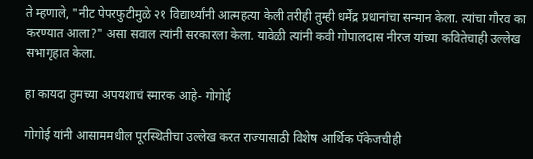ते म्हणाले, "नीट पेपरफुटीमुळे २१ विद्यार्थ्यांनी आत्महत्या केली तरीही तुम्ही धर्मेंद्र प्रधानांचा सन्मान केला. त्यांचा गौरव का करण्यात आला?" असा सवाल त्यांनी सरकारला केला. यावेळी त्यांनी कवी गोपालदास नीरज यांच्या कवितेचाही उल्लेख सभागृहात केला.

हा कायदा तुमच्या अपयशाचं स्मारक आहे- गोगोई

गोगोई यांनी आसाममधील पूरस्थितीचा उल्लेख करत राज्यासाठी विशेष आर्थिक पॅकेजचीही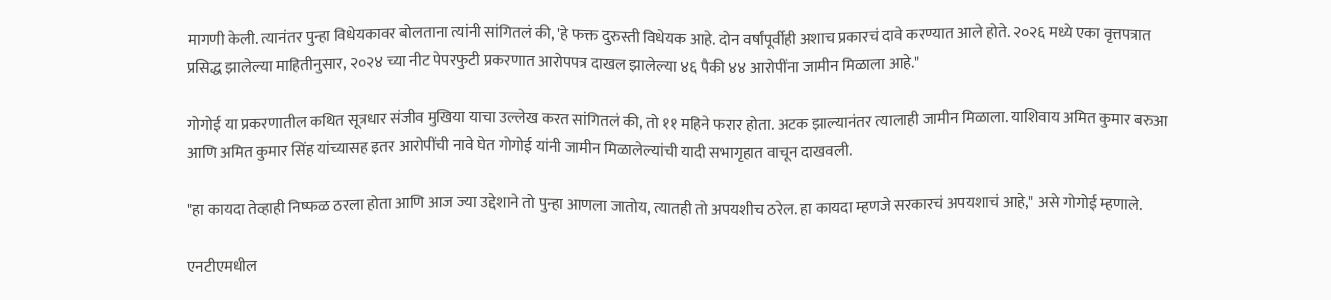मागणी केली. त्यानंतर पुन्हा विधेयकावर बोलताना त्यांनी सांगितलं की, 'हे फक्त दुरुस्ती विधेयक आहे. दोन वर्षांपूर्वीही अशाच प्रकारचं दावे करण्यात आले होते. २०२६ मध्ये एका वृत्तपत्रात प्रसिद्ध झालेल्या माहितीनुसार, २०२४ च्या नीट पेपरफुटी प्रकरणात आरोपपत्र दाखल झालेल्या ४६ पैकी ४४ आरोपींना जामीन मिळाला आहे."

गोगोई या प्रकरणातील कथित सूत्रधार संजीव मुखिया याचा उल्लेख करत सांगितलं की, तो ११ महिने फरार होता. अटक झाल्यानंतर त्यालाही जामीन मिळाला. याशिवाय अमित कुमार बरुआ आणि अमित कुमार सिंह यांच्यासह इतर आरोपींची नावे घेत गोगोई यांनी जामीन मिळालेल्यांची यादी सभागृहात वाचून दाखवली.

"हा कायदा तेव्हाही निष्फळ ठरला होता आणि आज ज्या उद्देशाने तो पुन्हा आणला जातोय, त्यातही तो अपयशीच ठरेल. हा कायदा म्हणजे सरकारचं अपयशाचं आहे," असे गोगोई म्हणाले.

एनटीएमधील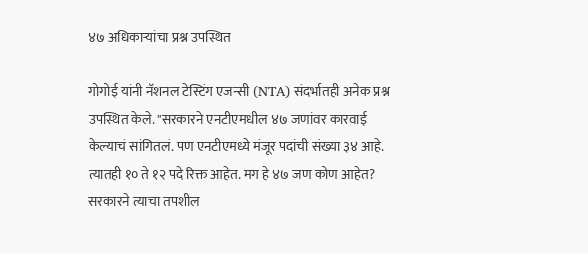४७ अधिकाऱ्यांचा प्रश्न उपस्थित

गोगोई यांनी नॅशनल टेस्टिंग एजन्सी (NTA) संदर्भातही अनेक प्रश्न उपस्थित केले. "सरकारने एनटीएमधील ४७ जणांवर कारवाई केल्याचं सांगितलं. पण एनटीएमध्ये मंजूर पदांची संख्या ३४ आहे. त्यातही १० ते १२ पदे रिक्त आहेत. मग हे ४७ जण कोण आहेत? सरकारने त्याचा तपशील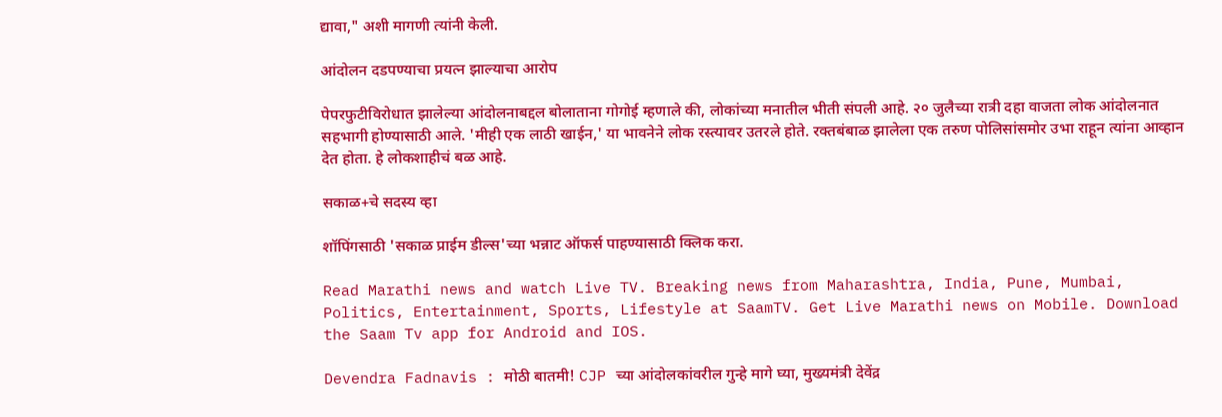द्यावा," अशी मागणी त्यांनी केली.

आंदोलन दडपण्याचा प्रयत्न झाल्याचा आरोप

पेपरफुटीविरोधात झालेल्या आंदोलनाबद्दल बोलाताना गोगोई म्हणाले की, लोकांच्या मनातील भीती संपली आहे. २० जुलैच्या रात्री दहा वाजता लोक आंदोलनात सहभागी होण्यासाठी आले. 'मीही एक लाठी खाईन,' या भावनेने लोक रस्त्यावर उतरले होते. रक्तबंबाळ झालेला एक तरुण पोलिसांसमोर उभा राहून त्यांना आव्हान देत होता. हे लोकशाहीचं बळ आहे.

सकाळ+चे सदस्य व्हा

शॉपिंगसाठी 'सकाळ प्राईम डील्स'च्या भन्नाट ऑफर्स पाहण्यासाठी क्लिक करा.

Read Marathi news and watch Live TV. Breaking news from Maharashtra, India, Pune, Mumbai, Politics, Entertainment, Sports, Lifestyle at SaamTV. Get Live Marathi news on Mobile. Download the Saam Tv app for Android and IOS.

Devendra Fadnavis : मोठी बातमी! CJP च्या आंदोलकांवरील गुन्हे मागे घ्या, मुख्यमंत्री देवेंद्र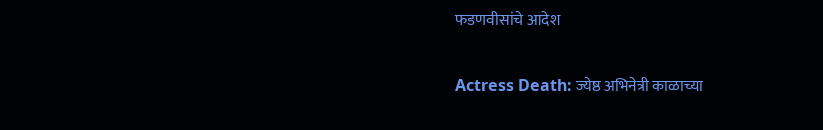फडणवीसांचे आदेश

Actress Death: ज्येष्ठ अभिनेत्री काळाच्या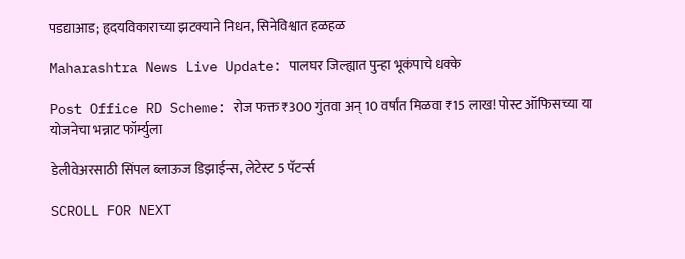पडद्याआड; हृदयविकाराच्या झटक्याने निधन, सिनेविश्वात हळहळ

Maharashtra News Live Update: पालघर जिल्ह्यात पुन्हा भूकंपाचे धक्के

Post Office RD Scheme: रोज फक्त ₹300 गुंतवा अन् 10 वर्षांत मिळवा ₹15 लाख! पोस्ट ऑफिसच्या या योजनेचा भन्नाट फॉर्म्युला

डेलीवेअरसाठी सिंपल ब्लाऊज डिझाईन्स, लेटेस्ट 5 पॅटर्न्स

SCROLL FOR NEXT